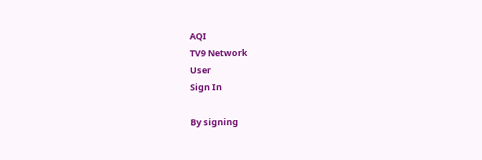AQI
TV9 Network
User
Sign In

By signing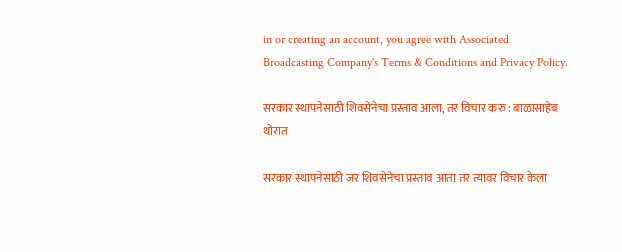in or creating an account, you agree with Associated Broadcasting Company's Terms & Conditions and Privacy Policy.

सरकार स्थापनेसाठी शिवसेनेचा प्रस्ताव आला, तर विचार करु : बाळासाहेब थोरात

सरकार स्थापनेसाठी जर शिवसेनेचा प्रस्ताव आता तर त्यावर विचार केला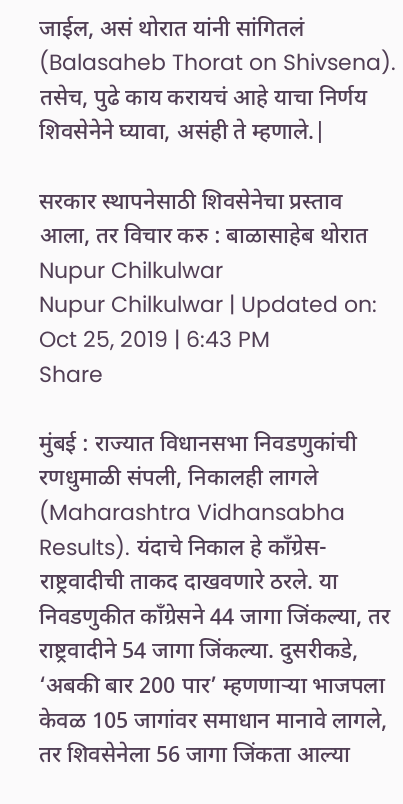जाईल, असं थोरात यांनी सांगितलं (Balasaheb Thorat on Shivsena). तसेच, पुढे काय करायचं आहे याचा निर्णय शिवसेनेने घ्यावा, असंही ते म्हणाले.|

सरकार स्थापनेसाठी शिवसेनेचा प्रस्ताव आला, तर विचार करु : बाळासाहेब थोरात
Nupur Chilkulwar
Nupur Chilkulwar | Updated on: Oct 25, 2019 | 6:43 PM
Share

मुंबई : राज्यात विधानसभा निवडणुकांची रणधुमाळी संपली, निकालही लागले (Maharashtra Vidhansabha Results). यंदाचे निकाल हे काँग्रेस-राष्ट्रवादीची ताकद दाखवणारे ठरले. या निवडणुकीत काँग्रेसने 44 जागा जिंकल्या, तर राष्ट्रवादीने 54 जागा जिंकल्या. दुसरीकडे, ‘अबकी बार 200 पार’ म्हणणाऱ्या भाजपला केवळ 105 जागांवर समाधान मानावे लागले, तर शिवसेनेला 56 जागा जिंकता आल्या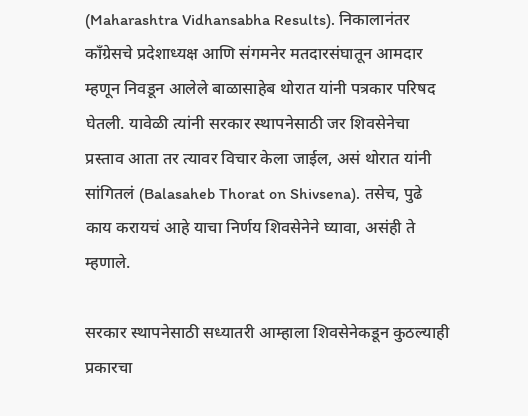(Maharashtra Vidhansabha Results). निकालानंतर काँग्रेसचे प्रदेशाध्यक्ष आणि संगमनेर मतदारसंघातून आमदार म्हणून निवडून आलेले बाळासाहेब थोरात यांनी पत्रकार परिषद घेतली. यावेळी त्यांनी सरकार स्थापनेसाठी जर शिवसेनेचा प्रस्ताव आता तर त्यावर विचार केला जाईल, असं थोरात यांनी सांगितलं (Balasaheb Thorat on Shivsena). तसेच, पुढे काय करायचं आहे याचा निर्णय शिवसेनेने घ्यावा, असंही ते म्हणाले.

सरकार स्थापनेसाठी सध्यातरी आम्हाला शिवसेनेकडून कुठल्याही प्रकारचा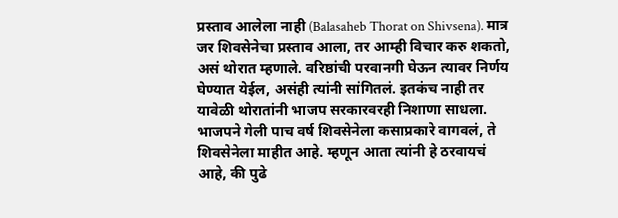प्रस्ताव आलेला नाही (Balasaheb Thorat on Shivsena). मात्र जर शिवसेनेचा प्रस्ताव आला, तर आम्ही विचार करु शकतो, असं थोरात म्हणाले. वरिष्ठांची परवानगी घेऊन त्यावर निर्णय घेण्यात येईल, असंही त्यांनी सांगितलं. इतकंच नाही तर यावेळी थोरातांनी भाजप सरकारवरही निशाणा साधला. भाजपने गेली पाच वर्ष शिवसेनेला कसाप्रकारे वागवलं, ते शिवसेनेला माहीत आहे. म्हणून आता त्यांनी हे ठरवायचं आहे, की पुढे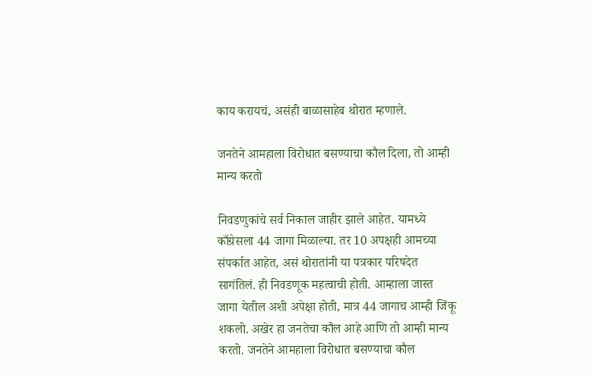काय करायचं, असंही बाळासाहेब थोरात म्हणाले.

जनतेने आमहाला विरोधात बसण्याचा कौल दिला, तो आम्ही मान्य करतो

निवडणुकांचे सर्व निकाल जाहीर झाले आहेत. यामध्ये काँग्रेसला 44 जागा मिळाल्या. तर 10 अपक्षही आमच्या संपर्कात आहेत, असं थोरातांनी या पत्रकार परिषदेत सागंतिलं. ही निवडणूक महत्वाची होती. आम्हाला जास्त जागा येतील अशी अपेक्षा होती, मात्र 44 जागाच आम्ही जिंकू शकलो. अखेर हा जनतेचा कौल आहे आणि तो आम्ही मान्य करतो. जनतेने आमहाला विरोधात बसण्याचा कौल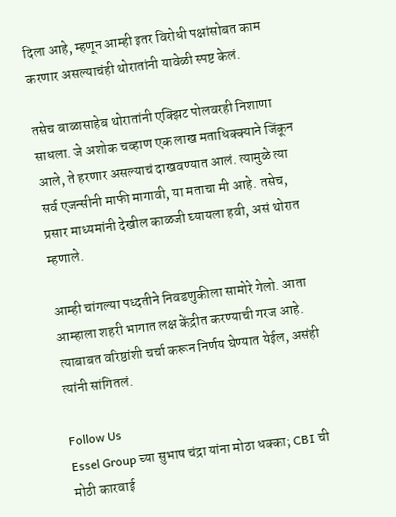दिला आहे, म्हणून आम्ही इतर विरोधी पक्षांसोबत काम करणार असल्याचंही थोरातांनी यावेळी स्पष्ट केलं.

तसेच बाळासाहेब थोरातांनी एक्झिट पोलवरही निशाणा साधला. जे अशोक चव्हाण एक लाख मताधिक्क्याने जिंकून आले, ते हरणार असल्याचं दाखवण्यात आलं. त्यामुळे त्या सर्व एजन्सीनी माफी मागावी, या मताचा मी आहे. तसेच, प्रसार माध्यमांनी देखील काळजी घ्यायला हवी, असं थोरात म्हणाले.

आम्ही चांगल्या पध्दतीने निवडणुकीला सामोरे गेलो. आता आम्हाला शहरी भागात लक्ष केंद्रीत करण्याची गरज आहे. त्याबाबत वरिष्ठांशी चर्चा करून निर्णय घेण्यात येईल, असंही त्यांनी सांगितलं.

Follow Us
Essel Group च्या सुभाष चंद्रा यांना मोठा धक्का; CBI ची मोठी कारवाई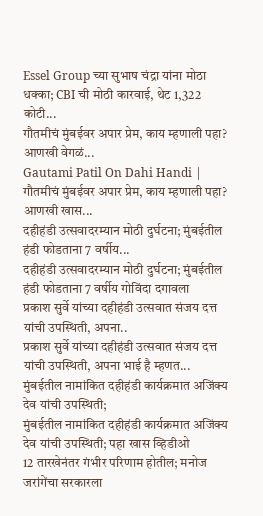Essel Group च्या सुभाष चंद्रा यांना मोठा धक्का; CBI ची मोठी कारवाई, थेट 1,322 कोटी...
गौतमीचं मुंबईवर अपार प्रेम, काय म्हणाली पहा? आणखी वेगळं...
Gautami Patil On Dahi Handi | गौतमीचं मुंबईवर अपार प्रेम, काय म्हणाली पहा? आणखी खास...
दहीहंडी उत्सवादरम्यान मोठी दुर्घटना; मुंबईतील हंडी फोडताना 7 वर्षीय...
दहीहंडी उत्सवादरम्यान मोठी दुर्घटना; मुंबईतील हंडी फोडताना 7 वर्षीय गोविंदा दगावला
प्रकाश सुर्वे यांच्या दहीहंडी उत्सवात संजय दत्त यांची उपस्थिती, अपना..
प्रकाश सुर्वे यांच्या दहीहंडी उत्सवात संजय दत्त यांची उपस्थिती, अपना भाई है म्हणत...
मुंबईतील नामांकित दहीहंडी कार्यक्रमात अजिंक्य देव यांची उपस्थिती;
मुंबईतील नामांकित दहीहंडी कार्यक्रमात अजिंक्य देव यांची उपस्थिती; पहा खास व्हिडीओ
12 तारखेनंतर गंभीर परिणाम होतील; मनोज जरांगेंचा सरकारला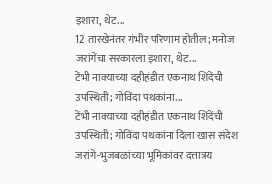इशारा, थेट...
12 तारखेनंतर गंभीर परिणाम होतील; मनोज जरांगेंचा सरकारला इशारा, थेट...
टेंभी नाक्याच्या दहीहंडीत एकनाथ शिंदेंची उपस्थिती; गोविंदा पथकांना...
टेंभी नाक्याच्या दहीहंडीत एकनाथ शिंदेंची उपस्थिती; गोविंदा पथकांना दिला खास संदेश
जरांगे-भुजबळांच्या भूमिकांवर दत्तात्रय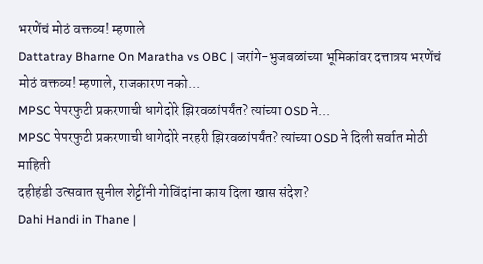भरणेंचं मोठं वक्तव्य! म्हणाले
Dattatray Bharne On Maratha vs OBC | जरांगे-भुजबळांच्या भूमिकांवर दत्तात्रय भरणेंचं मोठं वक्तव्य! म्हणाले, राजकारण नको...
MPSC पेपरफुटी प्रकरणाची धागेदोरे झिरवळांपर्यंत? त्यांच्या OSD ने...
MPSC पेपरफुटी प्रकरणाची धागेदोरे नरहरी झिरवळांपर्यंत? त्यांच्या OSD ने दिली सर्वात मोठी माहिती
दहीहंडी उत्सवात सुनील शेट्टींनी गोविंदांना काय दिला खास संदेश?
Dahi Handi in Thane |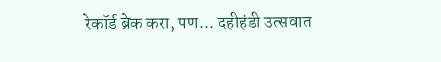रेकॉर्ड ब्रेक करा, पण... दहीहंडी उत्सवात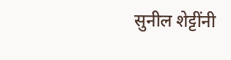सुनील शेट्टींनी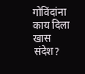गोविंदांना काय दिला खास संदेश?